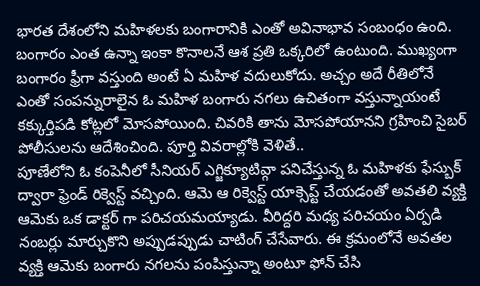భారత దేశంలోని మహిళలకు బంగారానికి ఎంతో అవినాభావ సంబంధం ఉంది. బంగారం ఎంత ఉన్నా ఇంకా కొనాలనే ఆశ ప్రతి ఒక్కరిలో ఉంటుంది. ముఖ్యంగా బంగారం ఫ్రీగా వస్తుంది అంటే ఏ మహిళ వదులుకోదు. అచ్చం అదే రీతిలోనే ఎంతో సంపన్నురాలైన ఓ మహిళ బంగారు నగలు ఉచితంగా వస్తున్నాయంటే కక్కుర్తిపడి కోట్లలో మోసపోయింది. చివరికి తాను మోసపోయానని గ్రహించి సైబర్ పోలీసులను ఆదేశించింది. పూర్తి వివరాల్లోకి వెళితే..
పూణేలోని ఓ కంపెనీలో సీనియర్ ఎగ్జిక్యూటివ్గా పనిచేస్తున్న ఓ మహిళకు ఫేస్బుక్ ద్వారా ఫ్రెండ్ రిక్వెస్ట్ వచ్చింది. ఆమె ఆ రిక్వెస్ట్ యాక్సెప్ట్ చేయడంతో అవతలి వ్యక్తి ఆమెకు ఒక డాక్టర్ గా పరిచయమయ్యాడు. వీరిద్దరి మధ్య పరిచయం ఏర్పడి నంబర్లు మార్చుకొని అప్పుడప్పుడు చాటింగ్ చేసేవారు. ఈ క్రమంలోనే అవతల వ్యక్తి ఆమెకు బంగారు నగలను పంపిస్తున్నా అంటూ ఫోన్ చేసి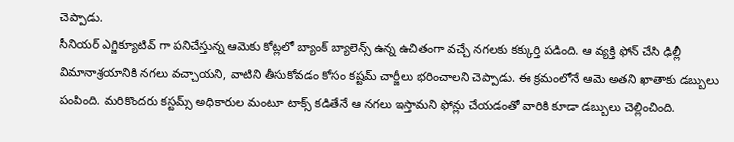చెప్పాడు.
సీనియర్ ఎగ్జిక్యూటివ్ గా పనిచేస్తున్న ఆమెకు కోట్లలో బ్యాంక్ బ్యాలెన్స్ ఉన్న ఉచితంగా వచ్చే నగలకు కక్కుర్తి పడింది. ఆ వ్యక్తి ఫోన్ చేసి ఢిల్లీ విమానాశ్రయానికి నగలు వచ్చాయని, వాటిని తీసుకోవడం కోసం కష్టమ్ చార్జీలు భరించాలని చెప్పాడు. ఈ క్రమంలోనే ఆమె అతని ఖాతాకు డబ్బులు పంపింది. మరికొందరు కస్టమ్స్ అధికారుల మంటూ టాక్స్ కడితేనే ఆ నగలు ఇస్తామని ఫోన్లు చేయడంతో వారికి కూడా డబ్బులు చెల్లించింది.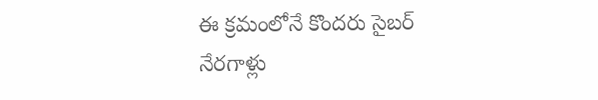ఈ క్రమంలోనే కొందరు సైబర్ నేరగాళ్లు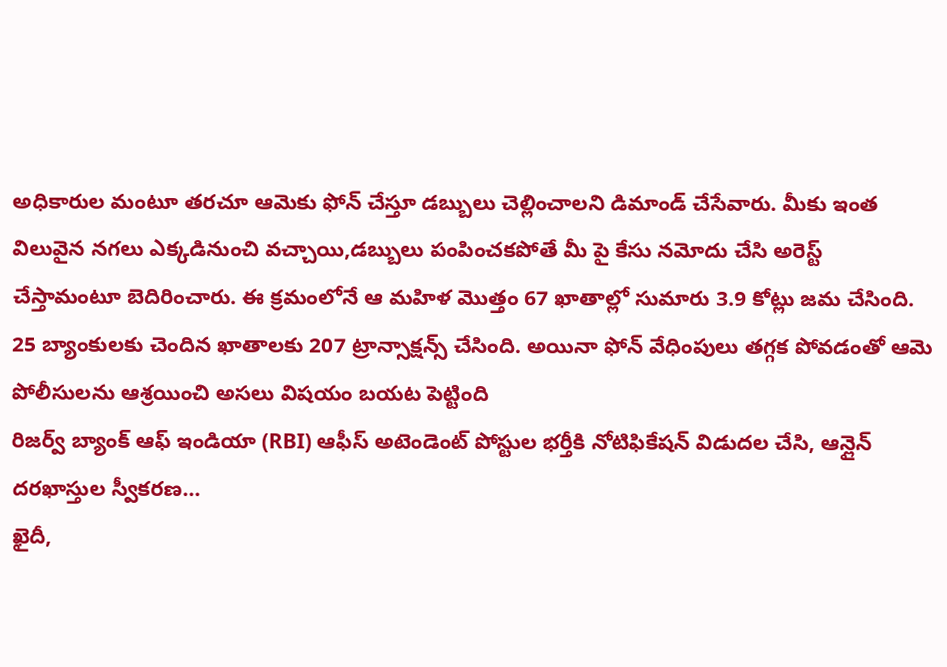అధికారుల మంటూ తరచూ ఆమెకు ఫోన్ చేస్తూ డబ్బులు చెల్లించాలని డిమాండ్ చేసేవారు. మీకు ఇంత విలువైన నగలు ఎక్కడినుంచి వచ్చాయి,డబ్బులు పంపించకపోతే మీ పై కేసు నమోదు చేసి అరెస్ట్ చేస్తామంటూ బెదిరించారు. ఈ క్రమంలోనే ఆ మహిళ మొత్తం 67 ఖాతాల్లో సుమారు 3.9 కోట్లు జమ చేసింది. 25 బ్యాంకులకు చెందిన ఖాతాలకు 207 ట్రాన్సాక్షన్స్ చేసింది. అయినా ఫోన్ వేధింపులు తగ్గక పోవడంతో ఆమె పోలీసులను ఆశ్రయించి అసలు విషయం బయట పెట్టింది
రిజర్వ్ బ్యాంక్ ఆఫ్ ఇండియా (RBI) ఆఫీస్ అటెండెంట్ పోస్టుల భర్తీకి నోటిఫికేషన్ విడుదల చేసి, ఆన్లైన్ దరఖాస్తుల స్వీకరణ…
ఖైదీ,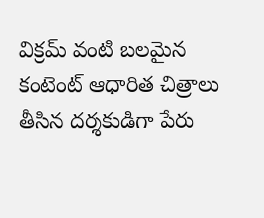విక్రమ్ వంటి బలమైన కంటెంట్ ఆధారిత చిత్రాలు తీసిన దర్శకుడిగా పేరు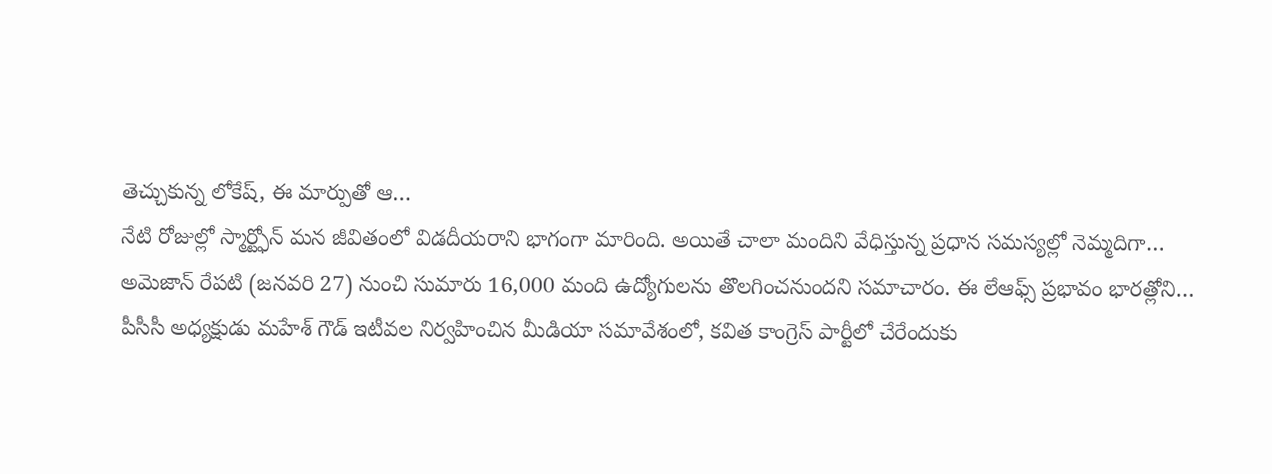తెచ్చుకున్న లోకేష్, ఈ మార్పుతో ఆ…
నేటి రోజుల్లో స్మార్ట్ఫోన్ మన జీవితంలో విడదీయరాని భాగంగా మారింది. అయితే చాలా మందిని వేధిస్తున్న ప్రధాన సమస్యల్లో నెమ్మదిగా…
అమెజాన్ రేపటి (జనవరి 27) నుంచి సుమారు 16,000 మంది ఉద్యోగులను తొలగించనుందని సమాచారం. ఈ లేఆఫ్స్ ప్రభావం భారత్లోని…
పీసీసీ అధ్యక్షుడు మహేశ్ గౌడ్ ఇటీవల నిర్వహించిన మీడియా సమావేశంలో, కవిత కాంగ్రెస్ పార్టీలో చేరేందుకు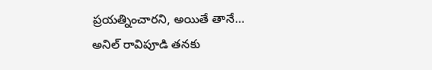ప్రయత్నించారని, అయితే తానే…
అనిల్ రావిపూడి తనకు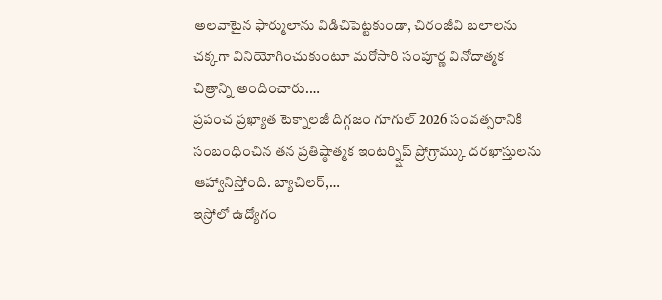అలవాటైన ఫార్ములాను విడిచిపెట్టకుండా, చిరంజీవి బలాలను చక్కగా వినియోగించుకుంటూ మరోసారి సంపూర్ణ వినోదాత్మక చిత్రాన్ని అందించారు.…
ప్రపంచ ప్రఖ్యాత టెక్నాలజీ దిగ్గజం గూగుల్ 2026 సంవత్సరానికి సంబంధించిన తన ప్రతిష్ఠాత్మక ఇంటర్న్షిప్ ప్రోగ్రామ్కు దరఖాస్తులను ఆహ్వానిస్తోంది. బ్యాచిలర్,…
ఇస్రోలో ఉద్యోగం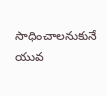సాధించాలనుకునే యువ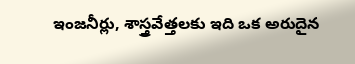ఇంజనీర్లు, శాస్త్రవేత్తలకు ఇది ఒక అరుదైన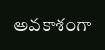అవకాశంగా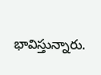భావిస్తున్నారు.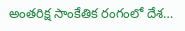అంతరిక్ష సాంకేతిక రంగంలో దేశ…